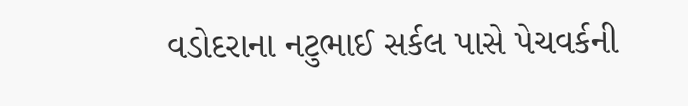વડોદરાના નટુભાઈ સર્કલ પાસે પેચવર્કની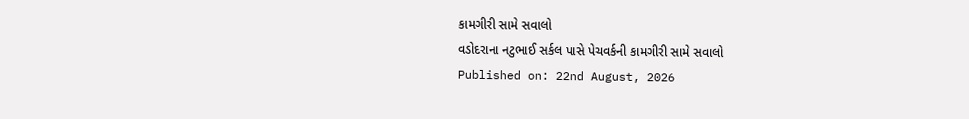કામગીરી સામે સવાલો
વડોદરાના નટુભાઈ સર્કલ પાસે પેચવર્કની કામગીરી સામે સવાલો
Published on: 22nd August, 2026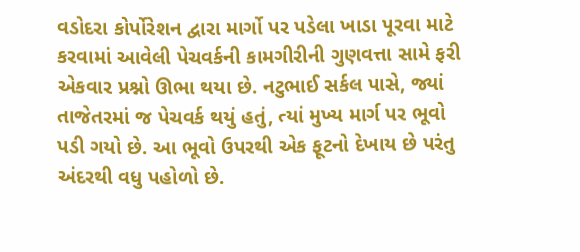વડોદરા કોર્પોરેશન દ્વારા માર્ગો પર પડેલા ખાડા પૂરવા માટે કરવામાં આવેલી પેચવર્કની કામગીરીની ગુણવત્તા સામે ફરી એકવાર પ્રશ્નો ઊભા થયા છે. નટુભાઈ સર્કલ પાસે, જ્યાં તાજેતરમાં જ પેચવર્ક થયું હતું, ત્યાં મુખ્ય માર્ગ પર ભૂવો પડી ગયો છે. આ ભૂવો ઉપરથી એક ફૂટનો દેખાય છે પરંતુ અંદરથી વધુ પહોળો છે.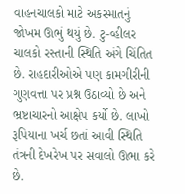વાહનચાલકો માટે અકસ્માતનું જોખમ ઊભું થયું છે. ટુ-વ્હીલર ચાલકો રસ્તાની સ્થિતિ અંગે ચિંતિત છે. રાહદારીઓએ પણ કામગીરીની ગુણવત્તા પર પ્રશ્ન ઉઠાવ્યો છે અને ભ્રષ્ટાચારનો આક્ષેપ કર્યો છે. લાખો રૂપિયાના ખર્ચ છતાં આવી સ્થિતિ તંત્રની દેખરેખ પર સવાલો ઊભા કરે છે.